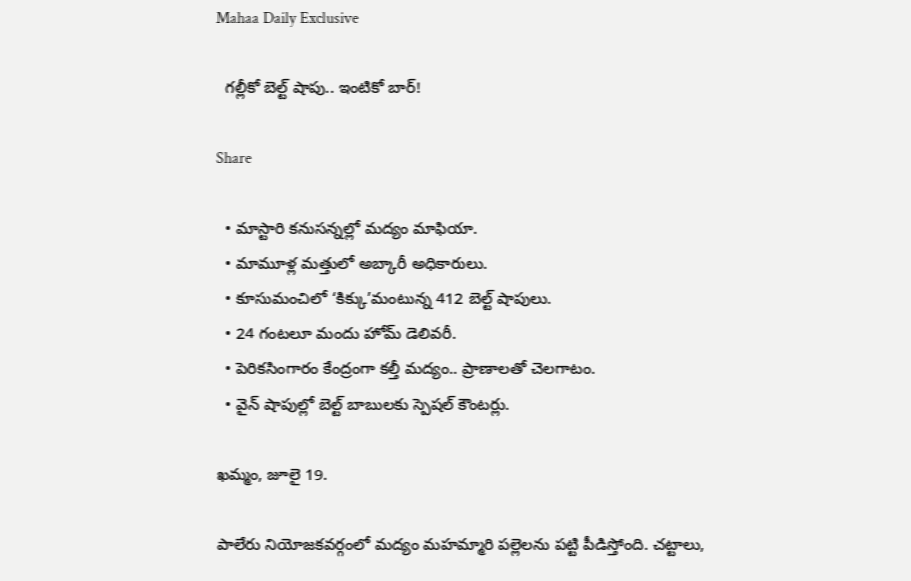Mahaa Daily Exclusive

  గల్లీకో బెల్ట్ షాపు.. ఇంటికో బార్!

Share

  • మాస్టారి కనుసన్నల్లో మద్యం మాఫియా.
  • మామూళ్ల మత్తులో అబ్కారీ అధికారులు.
  • కూసుమంచిలో ‘కిక్కు’మంటున్న 412 బెల్ట్ షాపులు.
  • 24 గంటలూ మందు హోమ్ డెలివరీ.
  • పెరికసింగారం కేంద్రంగా కల్తీ మద్యం.. ప్రాణాలతో చెలగాటం.
  • వైన్ షాపుల్లో బెల్ట్ బాబులకు స్పెషల్ కౌంటర్లు.

ఖమ్మం, జూలై 19.

పాలేరు నియోజకవర్గంలో మద్యం మహమ్మారి పల్లెలను పట్టి పీడిస్తోంది. చట్టాలు,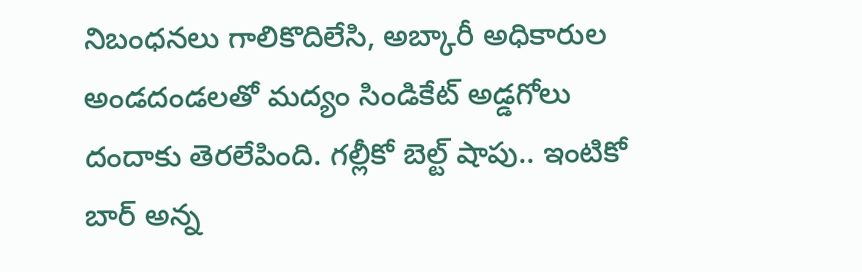నిబంధనలు గాలికొదిలేసి, అబ్కారీ అధికారుల అండదండలతో మద్యం సిండికేట్ అడ్డగోలు దందాకు తెరలేపింది. గల్లీకో బెల్ట్ షాపు.. ఇంటికో బార్ అన్న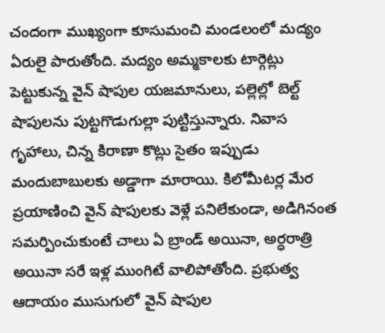చందంగా ముఖ్యంగా కూసుమంచి మండలంలో మద్యం ఏరులై పారుతోంది. మద్యం అమ్మకాలకు టార్గెట్లు పెట్టుకున్న వైన్ షాపుల యజమానులు, పల్లెల్లో బెల్ట్ షాపులను పుట్టగొడుగుల్లా పుట్టిస్తున్నారు. నివాస గృహాలు, చిన్న కిరాణా కొట్లు సైతం ఇప్పుడు మందుబాబులకు అడ్డాగా మారాయి. కిలోమీటర్ల మేర ప్రయాణించి వైన్ షాపులకు వెళ్లే పనిలేకుండా, అడిగినంత సమర్పించుకుంటే చాలు ఏ బ్రాండ్ అయినా, అర్ధరాత్రి అయినా సరే ఇళ్ల ముంగిటే వాలిపోతోంది. ప్రభుత్వ ఆదాయం ముసుగులో వైన్ షాపుల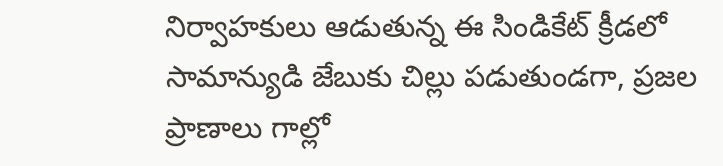నిర్వాహకులు ఆడుతున్న ఈ సిండికేట్ క్రీడలో సామాన్యుడి జేబుకు చిల్లు పడుతుండగా, ప్రజల ప్రాణాలు గాల్లో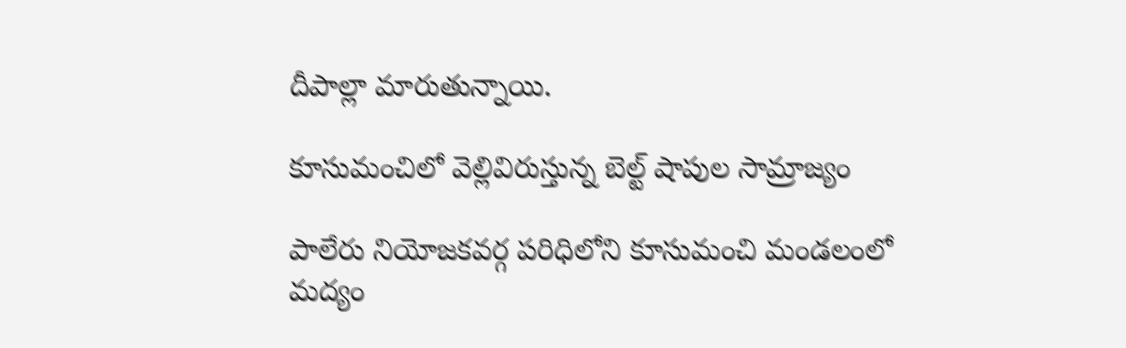దీపాల్లా మారుతున్నాయి.

కూసుమంచిలో వెల్లివిరుస్తున్న బెల్ట్ షాపుల సామ్రాజ్యం

పాలేరు నియోజకవర్గ పరిధిలోని కూసుమంచి మండలంలో మద్యం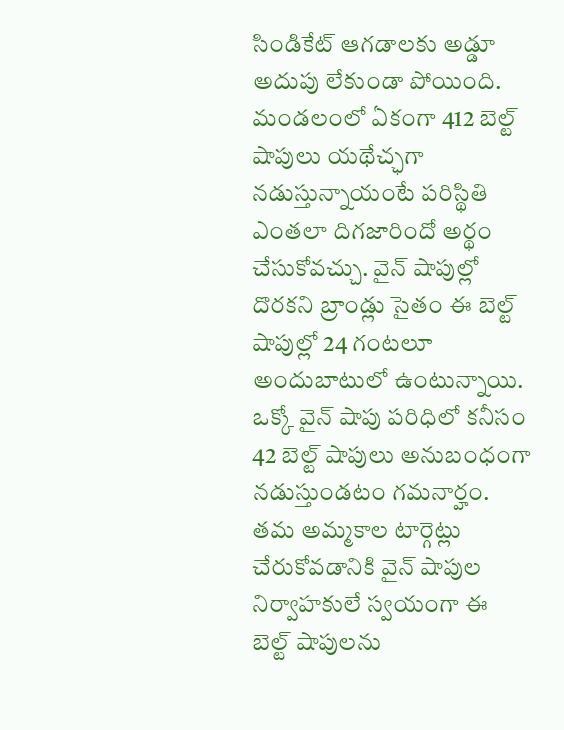సిండికేట్ ఆగడాలకు అడ్డూ అదుపు లేకుండా పోయింది. మండలంలో ఏకంగా 412 బెల్ట్ షాపులు యథేచ్ఛగా నడుస్తున్నాయంటే పరిస్థితి ఎంతలా దిగజారిందో అర్థం చేసుకోవచ్చు. వైన్ షాపుల్లో దొరకని బ్రాండ్లు సైతం ఈ బెల్ట్ షాపుల్లో 24 గంటలూ అందుబాటులో ఉంటున్నాయి. ఒక్కో వైన్ షాపు పరిధిలో కనీసం 42 బెల్ట్ షాపులు అనుబంధంగా నడుస్తుండటం గమనార్హం. తమ అమ్మకాల టార్గెట్లు చేరుకోవడానికి వైన్ షాపుల నిర్వాహకులే స్వయంగా ఈ బెల్ట్ షాపులను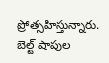ప్రోత్సహిస్తున్నారు. బెల్ట్ షాపుల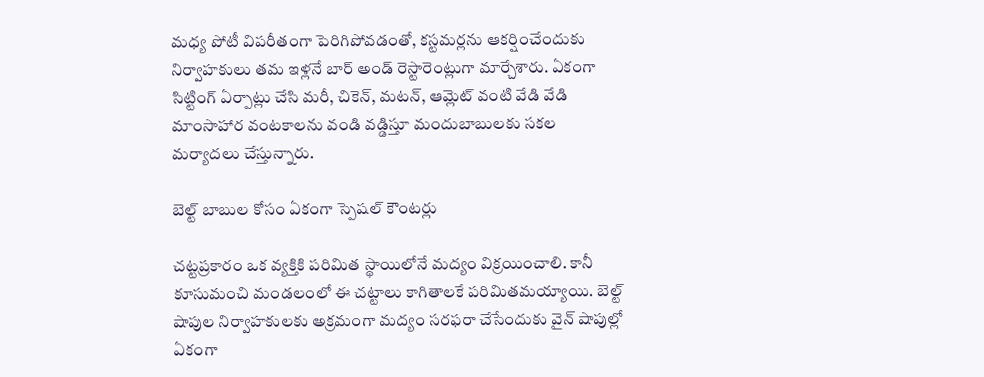మధ్య పోటీ విపరీతంగా పెరిగిపోవడంతో, కస్టమర్లను ఆకర్షించేందుకు నిర్వాహకులు తమ ఇళ్లనే బార్ అండ్ రెస్టారెంట్లుగా మార్చేశారు. ఏకంగా సిట్టింగ్ ఏర్పాట్లు చేసి మరీ, చికెన్, మటన్, ఆమ్లెట్ వంటి వేడి వేడి మాంసాహార వంటకాలను వండి వడ్డిస్తూ మందుబాబులకు సకల మర్యాదలు చేస్తున్నారు.

బెల్ట్ బాబుల కోసం ఏకంగా స్పెషల్ కౌంటర్లు

చట్టప్రకారం ఒక వ్యక్తికి పరిమిత స్థాయిలోనే మద్యం విక్రయించాలి. కానీ కూసుమంచి మండలంలో ఈ చట్టాలు కాగితాలకే పరిమితమయ్యాయి. బెల్ట్ షాపుల నిర్వాహకులకు అక్రమంగా మద్యం సరఫరా చేసేందుకు వైన్ షాపుల్లో ఏకంగా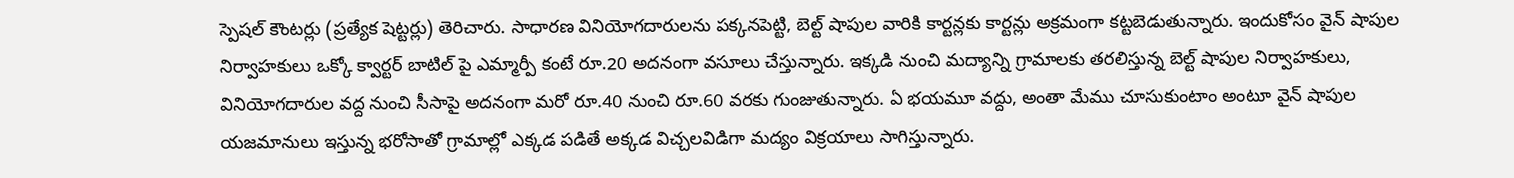స్పెషల్ కౌంటర్లు (ప్రత్యేక షెట్టర్లు) తెరిచారు. సాధారణ వినియోగదారులను పక్కనపెట్టి, బెల్ట్ షాపుల వారికి కార్టన్లకు కార్టన్లు అక్రమంగా కట్టబెడుతున్నారు. ఇందుకోసం వైన్ షాపుల నిర్వాహకులు ఒక్కో క్వార్టర్ బాటిల్ పై ఎమ్మార్పీ కంటే రూ.20 అదనంగా వసూలు చేస్తున్నారు. ఇక్కడి నుంచి మద్యాన్ని గ్రామాలకు తరలిస్తున్న బెల్ట్ షాపుల నిర్వాహకులు, వినియోగదారుల వద్ద నుంచి సీసాపై అదనంగా మరో రూ.40 నుంచి రూ.60 వరకు గుంజుతున్నారు. ఏ భయమూ వద్దు, అంతా మేము చూసుకుంటాం అంటూ వైన్ షాపుల యజమానులు ఇస్తున్న భరోసాతో గ్రామాల్లో ఎక్కడ పడితే అక్కడ విచ్చలవిడిగా మద్యం విక్రయాలు సాగిస్తున్నారు.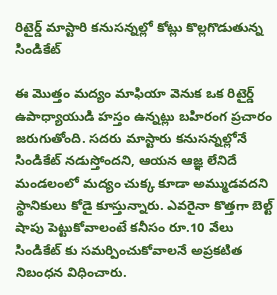రిటైర్డ్ మాస్టారి కనుసన్నల్లో కోట్లు కొల్లగొడుతున్న సిండికేట్

ఈ మొత్తం మద్యం మాఫియా వెనుక ఒక రిటైర్డ్ ఉపాధ్యాయుడి హస్తం ఉన్నట్లు బహిరంగ ప్రచారం జరుగుతోంది. సదరు మాస్టారు కనుసన్నల్లోనే సిండికేట్ నడుస్తోందని, ఆయన ఆజ్ఞ లేనిదే మండలంలో మద్యం చుక్క కూడా అమ్ముడవదని స్థానికులు కోడై కూస్తున్నారు. ఎవరైనా కొత్తగా బెల్ట్ షాపు పెట్టుకోవాలంటే కనీసం రూ.10 వేలు సిండికేట్ కు సమర్పించుకోవాలనే అప్రకటిత నిబంధన విధించారు.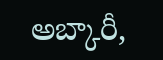అబ్కారీ,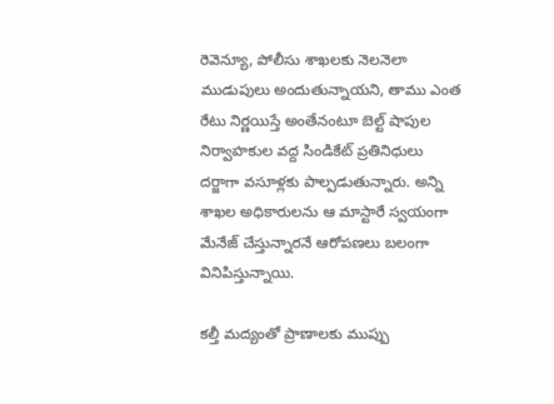రెవెన్యూ, పోలీసు శాఖలకు నెలనెలా ముడుపులు అందుతున్నాయని, తాము ఎంత రేటు నిర్ణయిస్తే అంతేనంటూ బెల్ట్ షాపుల నిర్వాహకుల వద్ద సిండికేట్ ప్రతినిధులు దర్జాగా వసూళ్లకు పాల్పడుతున్నారు. అన్ని శాఖల అధికారులను ఆ మాస్టారే స్వయంగా మేనేజ్ చేస్తున్నారనే ఆరోపణలు బలంగా వినిపిస్తున్నాయి.

కల్తీ మద్యంతో ప్రాణాలకు ముప్పు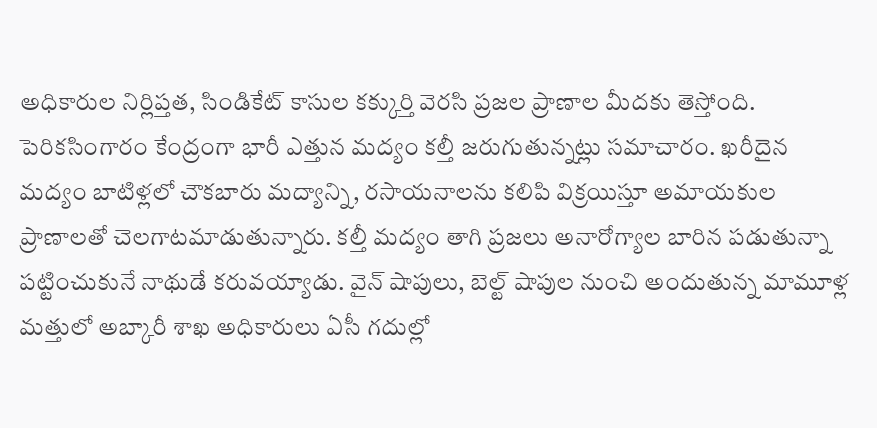అధికారుల నిర్లిప్తత, సిండికేట్ కాసుల కక్కుర్తి వెరసి ప్రజల ప్రాణాల మీదకు తెస్తోంది. పెరికసింగారం కేంద్రంగా భారీ ఎత్తున మద్యం కల్తీ జరుగుతున్నట్లు సమాచారం. ఖరీదైన మద్యం బాటిళ్లలో చౌకబారు మద్యాన్ని, రసాయనాలను కలిపి విక్రయిస్తూ అమాయకుల ప్రాణాలతో చెలగాటమాడుతున్నారు. కల్తీ మద్యం తాగి ప్రజలు అనారోగ్యాల బారిన పడుతున్నా పట్టించుకునే నాథుడే కరువయ్యాడు. వైన్ షాపులు, బెల్ట్ షాపుల నుంచి అందుతున్న మామూళ్ల మత్తులో అబ్కారీ శాఖ అధికారులు ఏసీ గదుల్లో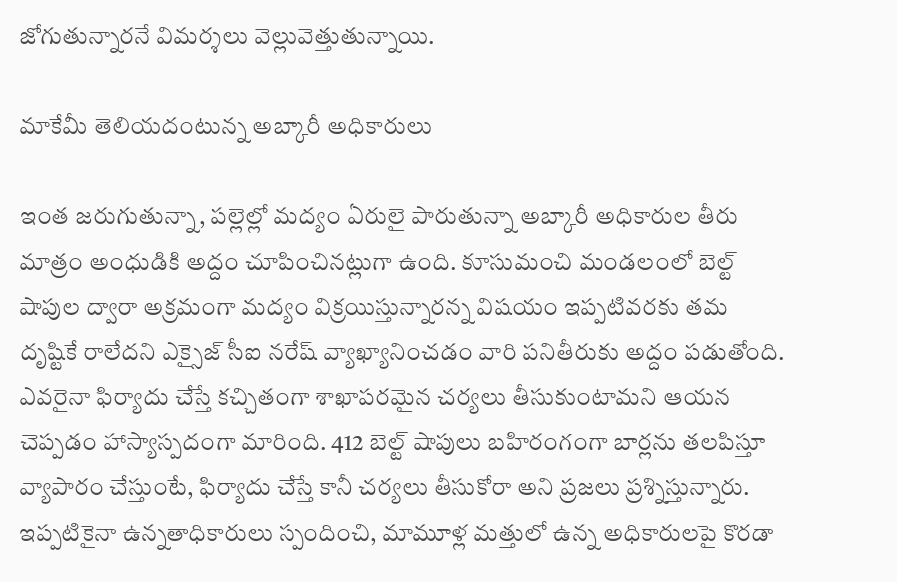జోగుతున్నారనే విమర్శలు వెల్లువెత్తుతున్నాయి.

మాకేమీ తెలియదంటున్న అబ్కారీ అధికారులు

ఇంత జరుగుతున్నా, పల్లెల్లో మద్యం ఏరులై పారుతున్నా అబ్కారీ అధికారుల తీరు మాత్రం అంధుడికి అద్దం చూపించినట్లుగా ఉంది. కూసుమంచి మండలంలో బెల్ట్ షాపుల ద్వారా అక్రమంగా మద్యం విక్రయిస్తున్నారన్న విషయం ఇప్పటివరకు తమ దృష్టికే రాలేదని ఎక్సైజ్ సీఐ నరేష్ వ్యాఖ్యానించడం వారి పనితీరుకు అద్దం పడుతోంది. ఎవరైనా ఫిర్యాదు చేస్తే కచ్చితంగా శాఖాపరమైన చర్యలు తీసుకుంటామని ఆయన చెప్పడం హాస్యాస్పదంగా మారింది. 412 బెల్ట్ షాపులు బహిరంగంగా బార్లను తలపిస్తూ వ్యాపారం చేస్తుంటే, ఫిర్యాదు చేస్తే కానీ చర్యలు తీసుకోరా అని ప్రజలు ప్రశ్నిస్తున్నారు. ఇప్పటికైనా ఉన్నతాధికారులు స్పందించి, మామూళ్ల మత్తులో ఉన్న అధికారులపై కొరడా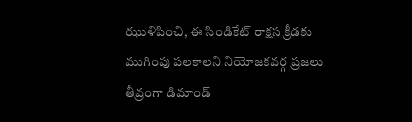ఝుళిపించి, ఈ సిండికేట్ రాక్షస క్రీడకు ముగింపు పలకాలని నియోజకవర్గ ప్రజలు తీవ్రంగా డిమాండ్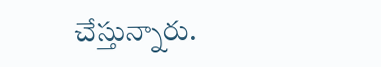చేస్తున్నారు.